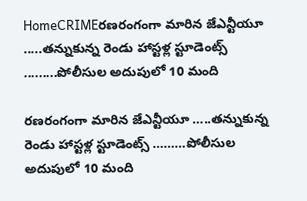HomeCRIMEరణరంగంగా మారిన జేఎన్టీయూ .....తన్నుకున్న రెండు హాస్టళ్ల స్టూడెంట్స్ .........పోలీసుల అదుపులో 10 మంది

రణరంగంగా మారిన జేఎన్టీయూ …..తన్నుకున్న రెండు హాస్టళ్ల స్టూడెంట్స్ ………పోలీసుల అదుపులో 10 మంది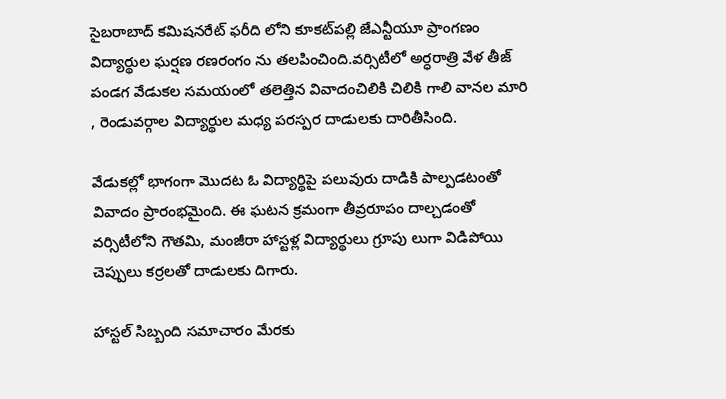సైబరాబాద్ కమిషనరేట్ ఫరీది లోని కూకట్‌పల్లి జేఎన్టీయూ ప్రాంగణం విద్యార్థుల ఘర్షణ రణరంగం ను తలపించింది.వర్సిటీలో అర్ధరాత్రి వేళ తీజ్ పండగ వేడుకల సమయంలో తలెత్తిన వివాదంచిలికి చిలికి గాలి వానల మారి , రెండువర్గాల విద్యార్థుల మధ్య పరస్పర దాడులకు దారితీసింది.

వేడుకల్లో భాగంగా మొదట ఓ విద్యార్థిపై పలువురు దాడికి పాల్పడటంతో వివాదం ప్రారంభమైంది. ఈ ఘటన క్రమంగా తీవ్రరూపం దాల్చడంతో వర్సిటీలోని గౌతమి, మంజీరా హాస్టళ్ల విద్యార్థులు గ్రూపు లుగా విడిపోయి చెప్పులు కర్రలతో దాడులకు దిగారు.

హాస్టల్ సిబ్బంది సమాచారం మేరకు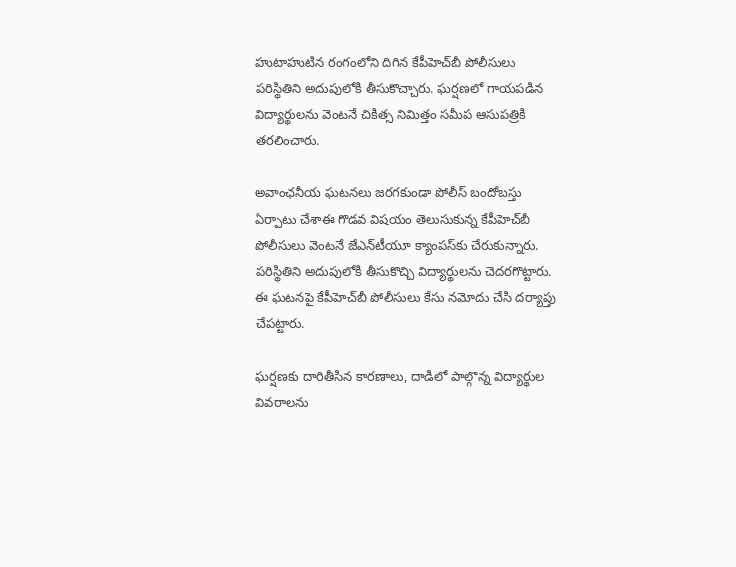హుటాహుటిన రంగంలోని దిగిన కేపీహెచ్‌బీ పోలీసులు పరిస్థితిని అదుపులోకి తీసుకొచ్చారు. ఘర్షణలో గాయపడిన విద్యార్థులను వెంటనే చికిత్స నిమిత్తం సమీప ఆసుపత్రికి తరలించారు.

అవాంఛనీయ ఘటనలు జరగకుండా పోలీస్ బందోబస్తు ఏర్పాటు చేశాఈ గొడవ విషయం తెలుసుకున్న కేపీహెచ్‌బీ పోలీసులు వెంటనే జేఎన్‌టీయూ క్యాంపస్‌కు చేరుకున్నారు. పరిస్థితిని అదుపులోకి తీసుకొచ్చి విద్యార్థులను చెదరగొట్టారు. ఈ ఘటనపై కేపీహెచ్‌బీ పోలీసులు కేసు నమోదు చేసి దర్యాప్తు చేపట్టారు.

ఘర్షణకు దారితీసిన కారణాలు, దాడిలో పాల్గొన్న విద్యార్థుల వివరాలను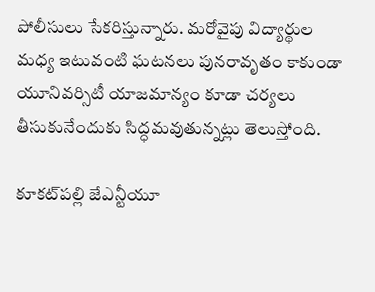పోలీసులు సేకరిస్తున్నారు. మరోవైపు విద్యార్థుల మధ్య ఇటువంటి ఘటనలు పునరావృతం కాకుండా యూనివర్సిటీ యాజమాన్యం కూడా చర్యలు తీసుకునేందుకు సిద్ధమవుతున్నట్లు తెలుస్తోంది.

కూకట్‌పల్లి జేఎన్టీయూ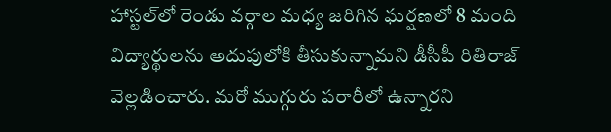హాస్టల్‌లో రెండు వర్గాల మధ్య జరిగిన ఘర్షణలో 8 మంది విద్యార్థులను అదుపులోకి తీసుకున్నామని డీసీపీ రితిరాజ్ వెల్లడించారు. మరో ముగ్గురు పరారీలో ఉన్నారని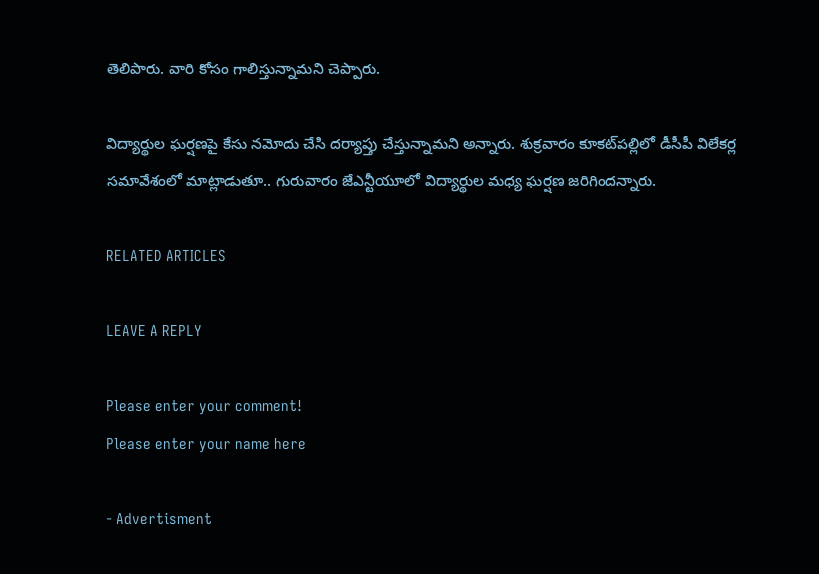తెలిపారు. వారి కోసం గాలిస్తున్నామని చెప్పారు.

విద్యార్థుల ఘర్షణపై కేసు నమోదు చేసి దర్యాప్తు చేస్తున్నామని అన్నారు. శుక్రవారం కూకట్‌పల్లిలో డీసీపీ విలేకర్ల సమావేశంలో మాట్లాడుతూ.. గురువారం జేఎన్టీయూలో విద్యార్థుల మధ్య ఘర్షణ జరిగిందన్నారు.

RELATED ARTICLES

LEAVE A REPLY

Please enter your comment!
Please enter your name here

- Advertisment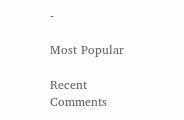-

Most Popular

Recent Comments